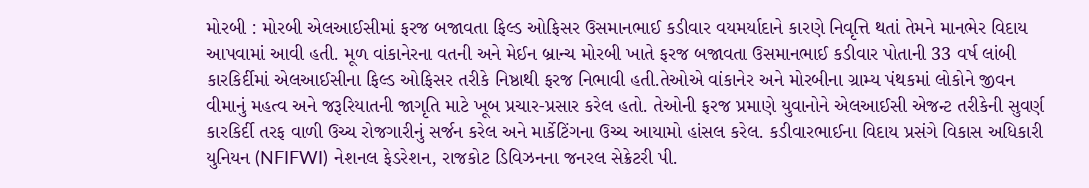મોરબી : મોરબી એલઆઈસીમાં ફરજ બજાવતા ફિલ્ડ ઓફિસર ઉસમાનભાઈ કડીવાર વયમર્યાદાને કારણે નિવૃત્તિ થતાં તેમને માનભેર વિદાય આપવામાં આવી હતી. મૂળ વાંકાનેરના વતની અને મેઈન બ્રાન્ચ મોરબી ખાતે ફરજ બજાવતા ઉસમાનભાઈ કડીવાર પોતાની 33 વર્ષ લાંબી કારકિર્દીમાં એલઆઈસીના ફિલ્ડ ઓફિસર તરીકે નિષ્ઠાથી ફરજ નિભાવી હતી.તેઓએ વાંકાનેર અને મોરબીના ગ્રામ્ય પંથકમાં લોકોને જીવન વીમાનું મહત્વ અને જરૂરિયાતની જાગૃતિ માટે ખૂબ પ્રચાર-પ્રસાર કરેલ હતો. તેઓની ફરજ પ્રમાણે યુવાનોને એલઆઈસી એજન્ટ તરીકેની સુવર્ણ કારકિર્દી તરફ વાળી ઉચ્ચ રોજગારીનું સર્જન કરેલ અને માર્કેટિંગના ઉચ્ચ આયામો હાંસલ કરેલ. કડીવારભાઈના વિદાય પ્રસંગે વિકાસ અધિકારી યુનિયન (NFIFWI) નેશનલ ફેડરેશન, રાજકોટ ડિવિઝનના જનરલ સેક્રેટરી પી.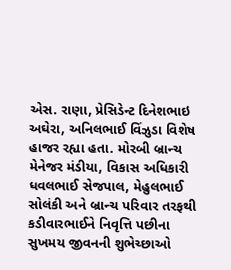એસ. રાણા, પ્રેસિડેન્ટ દિનેશભાઇ અઘેરા, અનિલભાઈ વિંઝુડા વિશેષ હાજર રહ્યા હતા. મોરબી બ્રાન્ચ મેનેજર મંડીયા, વિકાસ અધિકારી ધવલભાઈ સેજપાલ, મેહુલભાઈ સોલંકી અને બ્રાન્ચ પરિવાર તરફથી કડીવારભાઈને નિવૃત્તિ પછીના સુખમય જીવનની શુભેચ્છાઓ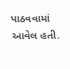પાઠવવામાં આવેલ હતી.